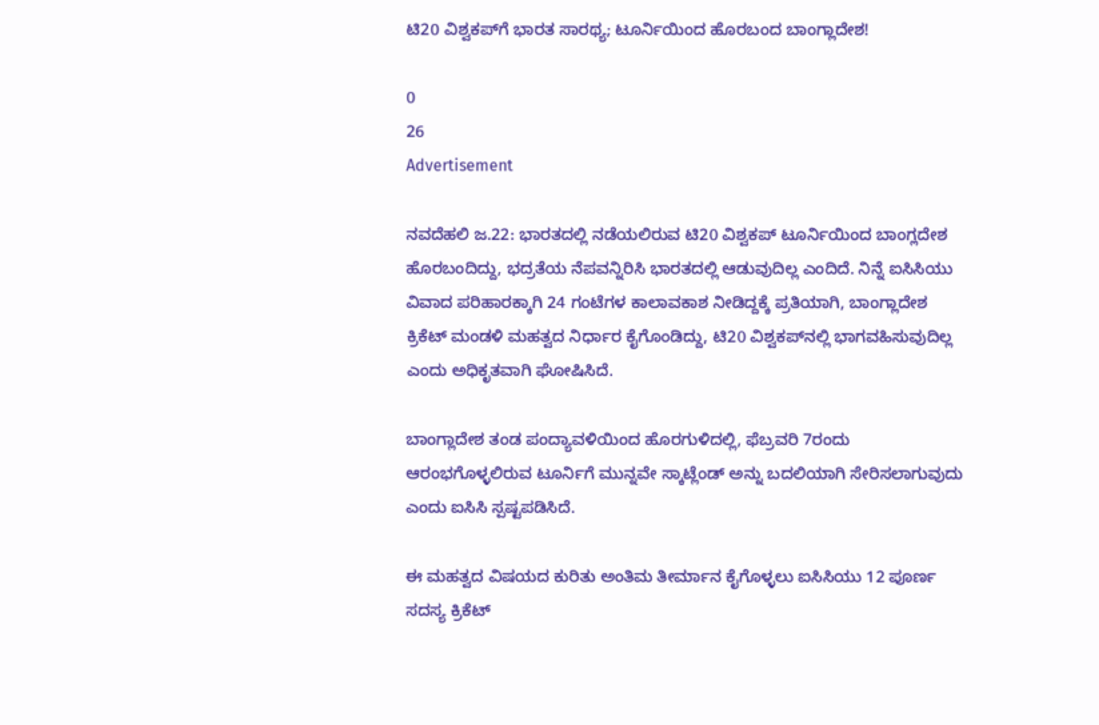ಟಿ20 ವಿಶ್ವಕಪ್‌ಗೆ ಭಾರತ ಸಾರಥ್ಯ; ಟೂರ್ನಿಯಿಂದ ಹೊರಬಂದ ಬಾಂಗ್ಲಾದೇಶ!

0
26
Advertisement

ನವದೆಹಲಿ ಜ.22: ಭಾರತದಲ್ಲಿ ನಡೆಯಲಿರುವ ಟಿ20 ವಿಶ್ವಕಪ್ ಟೂರ್ನಿಯಿಂದ ಬಾಂಗ್ಲದೇಶ ಹೊರಬಂದಿದ್ದು, ಭದ್ರತೆಯ ನೆಪವನ್ನಿರಿಸಿ ಭಾರತದಲ್ಲಿ ಆಡುವುದಿಲ್ಲ ಎಂದಿದೆ. ನಿನ್ನೆ ಐಸಿಸಿಯು ವಿವಾದ ಪರಿಹಾರಕ್ಕಾಗಿ 24 ಗಂಟೆಗಳ ಕಾಲಾವಕಾಶ ನೀಡಿದ್ದಕ್ಕೆ ಪ್ರತಿಯಾಗಿ, ಬಾಂಗ್ಲಾದೇಶ ಕ್ರಿಕೆಟ್ ಮಂಡಳಿ ಮಹತ್ವದ ನಿರ್ಧಾರ ಕೈಗೊಂಡಿದ್ದು, ಟಿ20 ವಿಶ್ವಕಪ್‌ನಲ್ಲಿ ಭಾಗವಹಿಸುವುದಿಲ್ಲ ಎಂದು ಅಧಿಕೃತವಾಗಿ ಘೋಷಿಸಿದೆ.

ಬಾಂಗ್ಲಾದೇಶ ತಂಡ ಪಂದ್ಯಾವಳಿಯಿಂದ ಹೊರಗುಳಿದಲ್ಲಿ, ಫೆಬ್ರವರಿ 7ರಂದು ಆರಂಭಗೊಳ್ಳಲಿರುವ ಟೂರ್ನಿಗೆ ಮುನ್ನವೇ ಸ್ಕಾಟ್ಲೆಂಡ್ ಅನ್ನು ಬದಲಿಯಾಗಿ ಸೇರಿಸಲಾಗುವುದು ಎಂದು ಐಸಿಸಿ ಸ್ಪಷ್ಟಪಡಿಸಿದೆ.

ಈ ಮಹತ್ವದ ವಿಷಯದ ಕುರಿತು ಅಂತಿಮ ತೀರ್ಮಾನ ಕೈಗೊಳ್ಳಲು ಐಸಿಸಿಯು 12 ಪೂರ್ಣ ಸದಸ್ಯ ಕ್ರಿಕೆಟ್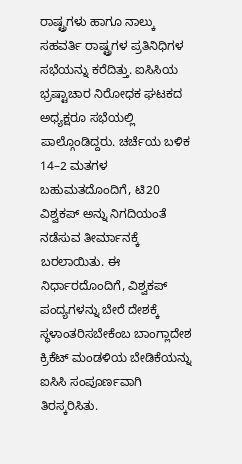ರಾಷ್ಟ್ರಗಳು ಹಾಗೂ ನಾಲ್ಕು ಸಹವರ್ತಿ ರಾಷ್ಟ್ರಗಳ ಪ್ರತಿನಿಧಿಗಳ ಸಭೆಯನ್ನು ಕರೆದಿತ್ತು. ಐಸಿಸಿಯ ಭ್ರಷ್ಟಾಚಾರ ನಿರೋಧಕ ಘಟಕದ ಅಧ್ಯಕ್ಷರೂ ಸಭೆಯಲ್ಲಿ ಪಾಲ್ಗೊಂಡಿದ್ದರು. ಚರ್ಚೆಯ ಬಳಿಕ 14–2 ಮತಗಳ ಬಹುಮತದೊಂದಿಗೆ, ಟಿ20 ವಿಶ್ವಕಪ್ ಅನ್ನು ನಿಗದಿಯಂತೆ ನಡೆಸುವ ತೀರ್ಮಾನಕ್ಕೆ ಬರಲಾಯಿತು. ಈ ನಿರ್ಧಾರದೊಂದಿಗೆ, ವಿಶ್ವಕಪ್ ಪಂದ್ಯಗಳನ್ನು ಬೇರೆ ದೇಶಕ್ಕೆ ಸ್ಥಳಾಂತರಿಸಬೇಕೆಂಬ ಬಾಂಗ್ಲಾದೇಶ ಕ್ರಿಕೆಟ್ ಮಂಡಳಿಯ ಬೇಡಿಕೆಯನ್ನು ಐಸಿಸಿ ಸಂಪೂರ್ಣವಾಗಿ ತಿರಸ್ಕರಿಸಿತು.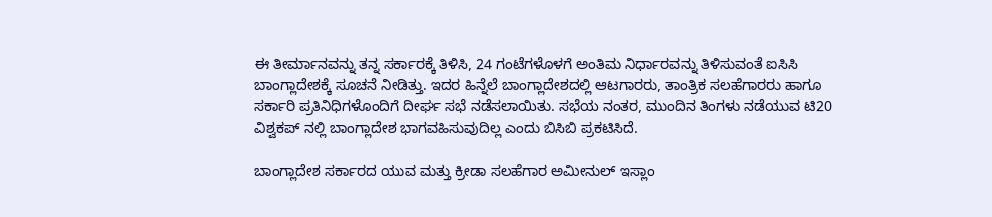ಈ ತೀರ್ಮಾನವನ್ನು ತನ್ನ ಸರ್ಕಾರಕ್ಕೆ ತಿಳಿಸಿ, 24 ಗಂಟೆಗಳೊಳಗೆ ಅಂತಿಮ ನಿರ್ಧಾರವನ್ನು ತಿಳಿಸುವಂತೆ ಐಸಿಸಿ ಬಾಂಗ್ಲಾದೇಶಕ್ಕೆ ಸೂಚನೆ ನೀಡಿತ್ತು. ಇದರ ಹಿನ್ನೆಲೆ ಬಾಂಗ್ಲಾದೇಶದಲ್ಲಿ ಆಟಗಾರರು, ತಾಂತ್ರಿಕ ಸಲಹೆಗಾರರು ಹಾಗೂ ಸರ್ಕಾರಿ ಪ್ರತಿನಿಧಿಗಳೊಂದಿಗೆ ದೀರ್ಘ ಸಭೆ ನಡೆಸಲಾಯಿತು. ಸಭೆಯ ನಂತರ, ಮುಂದಿನ ತಿಂಗಳು ನಡೆಯುವ ಟಿ20 ವಿಶ್ವಕಪ್ ನಲ್ಲಿ ಬಾಂಗ್ಲಾದೇಶ ಭಾಗವಹಿಸುವುದಿಲ್ಲ ಎಂದು ಬಿಸಿಬಿ ಪ್ರಕಟಿಸಿದೆ.

ಬಾಂಗ್ಲಾದೇಶ ಸರ್ಕಾರದ ಯುವ ಮತ್ತು ಕ್ರೀಡಾ ಸಲಹೆಗಾರ ಅಮೀನುಲ್ ಇಸ್ಲಾಂ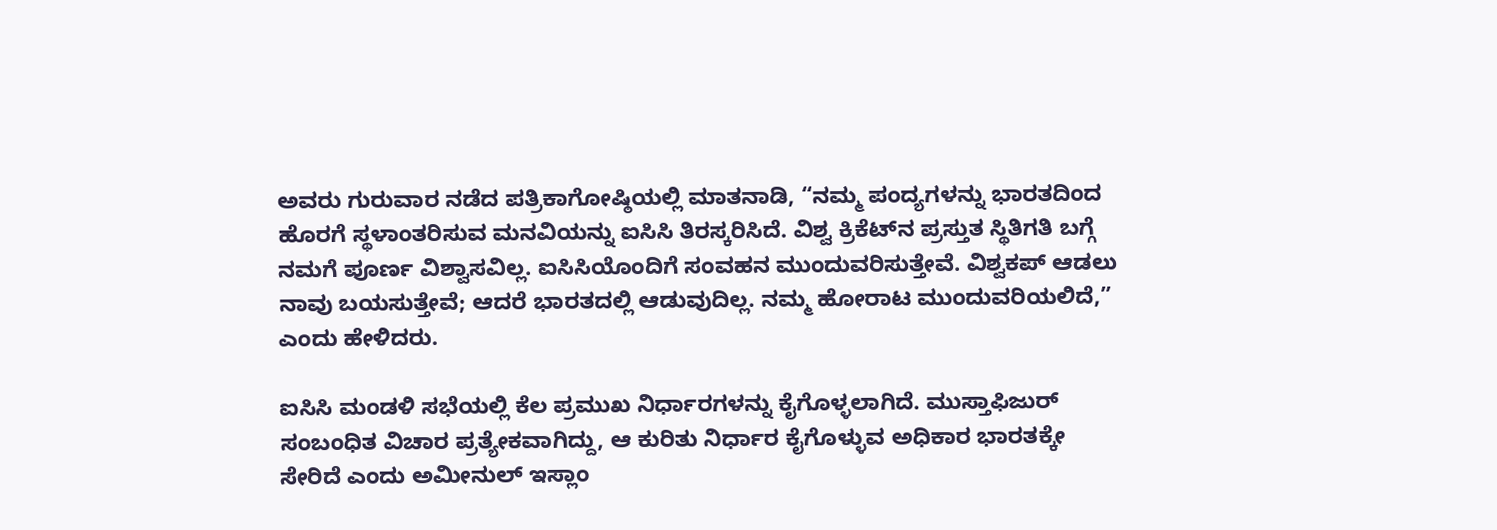ಅವರು ಗುರುವಾರ ನಡೆದ ಪತ್ರಿಕಾಗೋಷ್ಠಿಯಲ್ಲಿ ಮಾತನಾಡಿ, “ನಮ್ಮ ಪಂದ್ಯಗಳನ್ನು ಭಾರತದಿಂದ ಹೊರಗೆ ಸ್ಥಳಾಂತರಿಸುವ ಮನವಿಯನ್ನು ಐಸಿಸಿ ತಿರಸ್ಕರಿಸಿದೆ. ವಿಶ್ವ ಕ್ರಿಕೆಟ್‌ನ ಪ್ರಸ್ತುತ ಸ್ಥಿತಿಗತಿ ಬಗ್ಗೆ ನಮಗೆ ಪೂರ್ಣ ವಿಶ್ವಾಸವಿಲ್ಲ. ಐಸಿಸಿಯೊಂದಿಗೆ ಸಂವಹನ ಮುಂದುವರಿಸುತ್ತೇವೆ. ವಿಶ್ವಕಪ್ ಆಡಲು ನಾವು ಬಯಸುತ್ತೇವೆ; ಆದರೆ ಭಾರತದಲ್ಲಿ ಆಡುವುದಿಲ್ಲ. ನಮ್ಮ ಹೋರಾಟ ಮುಂದುವರಿಯಲಿದೆ,” ಎಂದು ಹೇಳಿದರು.

ಐಸಿಸಿ ಮಂಡಳಿ ಸಭೆಯಲ್ಲಿ ಕೆಲ ಪ್ರಮುಖ ನಿರ್ಧಾರಗಳನ್ನು ಕೈಗೊಳ್ಳಲಾಗಿದೆ. ಮುಸ್ತಾಫಿಜುರ್ ಸಂಬಂಧಿತ ವಿಚಾರ ಪ್ರತ್ಯೇಕವಾಗಿದ್ದು, ಆ ಕುರಿತು ನಿರ್ಧಾರ ಕೈಗೊಳ್ಳುವ ಅಧಿಕಾರ ಭಾರತಕ್ಕೇ ಸೇರಿದೆ ಎಂದು ಅಮೀನುಲ್ ಇಸ್ಲಾಂ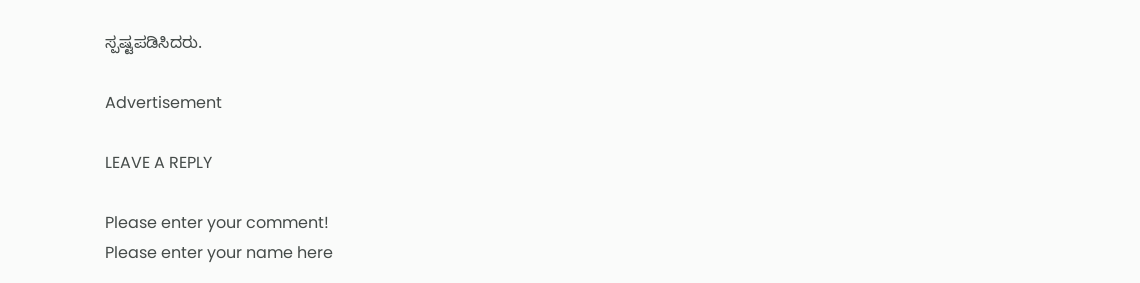ಸ್ಪಷ್ಟಪಡಿಸಿದರು.

Advertisement

LEAVE A REPLY

Please enter your comment!
Please enter your name here